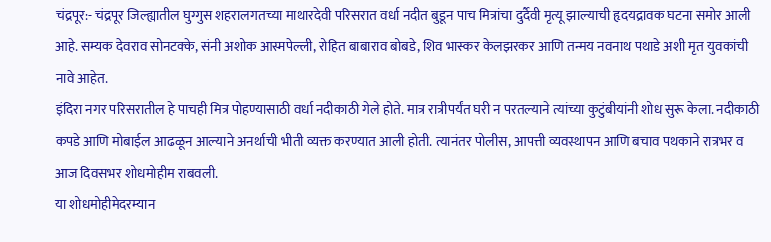चंद्रपूर:- चंद्रपूर जिल्ह्यातील घुग्गुस शहरालगतच्या माथारदेवी परिसरात वर्धा नदीत बुडून पाच मित्रांचा दुर्दैवी मृत्यू झाल्याची हृदयद्रावक घटना समोर आली आहे. सम्यक देवराव सोनटक्के, संनी अशोक आस्मपेल्ली, रोहित बाबाराव बोबडे, शिव भास्कर केलझरकर आणि तन्मय नवनाथ पथाडे अशी मृत युवकांची नावे आहेत.
इंदिरा नगर परिसरातील हे पाचही मित्र पोहण्यासाठी वर्धा नदीकाठी गेले होते. मात्र रात्रीपर्यंत घरी न परतल्याने त्यांच्या कुटुंबीयांनी शोध सुरू केला. नदीकाठी कपडे आणि मोबाईल आढळून आल्याने अनर्थाची भीती व्यक्त करण्यात आली होती. त्यानंतर पोलीस, आपत्ती व्यवस्थापन आणि बचाव पथकाने रात्रभर व आज दिवसभर शोधमोहीम राबवली.
या शोधमोहीमेदरम्यान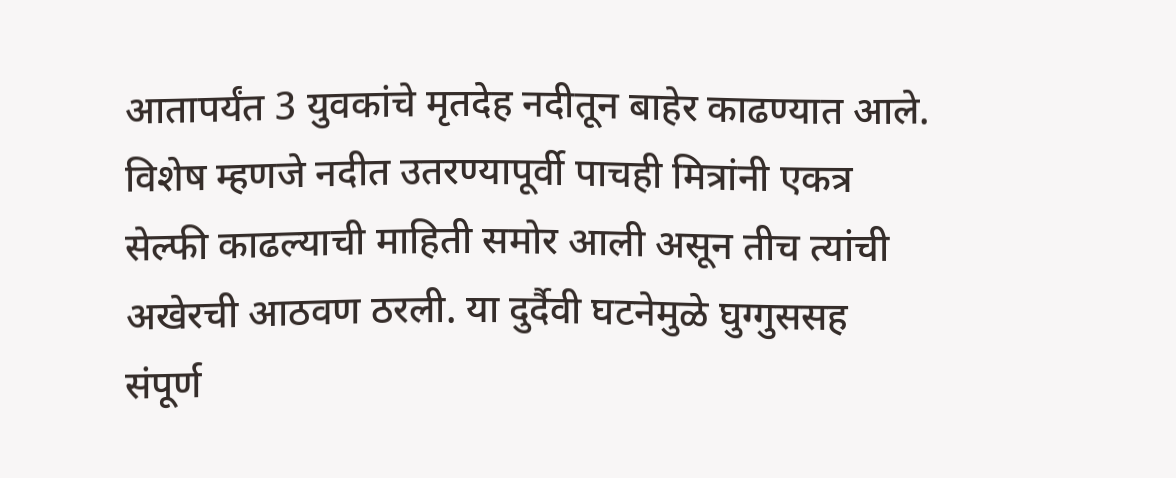आतापर्यंत 3 युवकांचे मृतदेह नदीतून बाहेर काढण्यात आले. विशेष म्हणजे नदीत उतरण्यापूर्वी पाचही मित्रांनी एकत्र सेल्फी काढल्याची माहिती समोर आली असून तीच त्यांची अखेरची आठवण ठरली. या दुर्दैवी घटनेमुळे घुग्गुससह संपूर्ण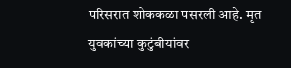परिसरात शोककळा पसरली आहे. मृत युवकांच्या कुटुंबीयांवर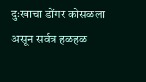दुःखाचा डोंगर कोसळला असून सर्वत्र हळहळ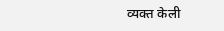व्यक्त केली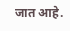जात आहे.